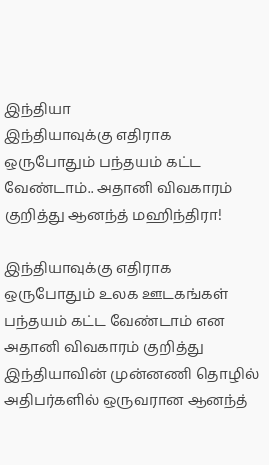இந்தியா
இந்தியாவுக்கு எதிராக ஒருபோதும் பந்தயம் கட்ட வேண்டாம்.. அதானி விவகாரம் குறித்து ஆனந்த் மஹிந்திரா!

இந்தியாவுக்கு எதிராக ஒருபோதும் உலக ஊடகங்கள் பந்தயம் கட்ட வேண்டாம் என அதானி விவகாரம் குறித்து இந்தியாவின் முன்னணி தொழில் அதிபர்களில் ஒருவரான ஆனந்த்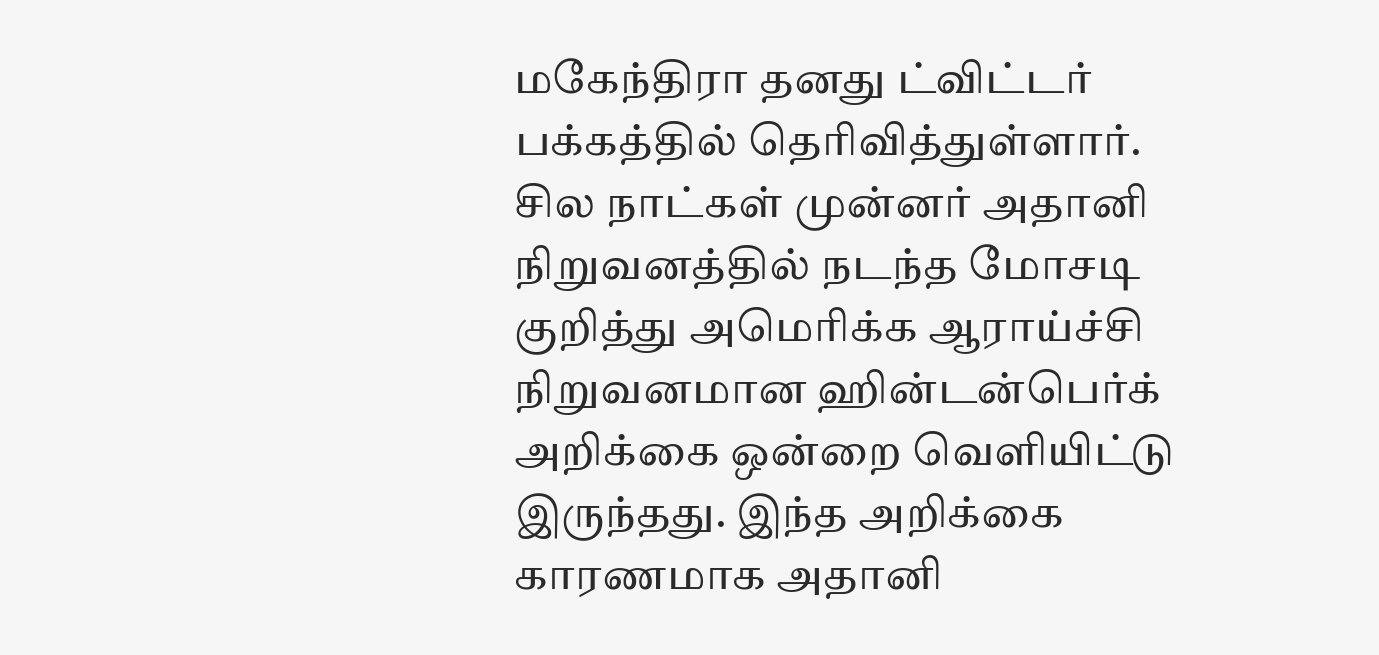மகேந்திரா தனது ட்விட்டர் பக்கத்தில் தெரிவித்துள்ளார்.
சில நாட்கள் முன்னர் அதானி நிறுவனத்தில் நடந்த மோசடி குறித்து அமெரிக்க ஆராய்ச்சி நிறுவனமான ஹின்டன்பெர்க் அறிக்கை ஒன்றை வெளியிட்டு இருந்தது. இந்த அறிக்கை காரணமாக அதானி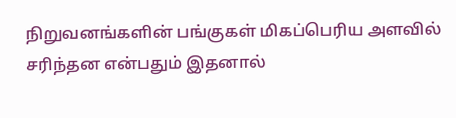நிறுவனங்களின் பங்குகள் மிகப்பெரிய அளவில் சரிந்தன என்பதும் இதனால்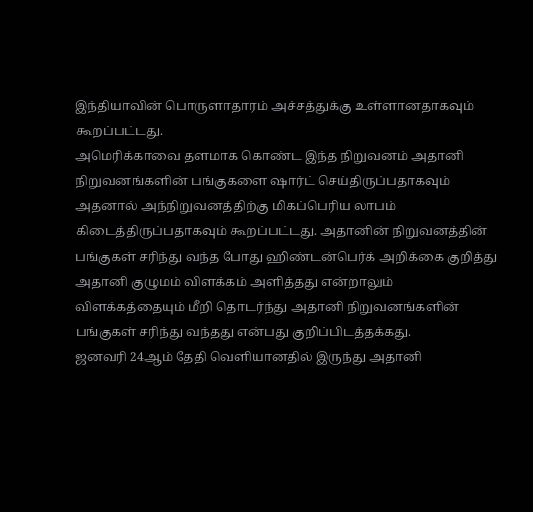இந்தியாவின் பொருளாதாரம் அச்சத்துக்கு உள்ளானதாகவும் கூறப்பட்டது.
அமெரிக்காவை தளமாக கொண்ட இந்த நிறுவனம் அதானி நிறுவனங்களின் பங்குகளை ஷார்ட் செய்திருப்பதாகவும் அதனால் அந்நிறுவனத்திற்கு மிகப்பெரிய லாபம் கிடைத்திருப்பதாகவும் கூறப்பட்டது. அதானின் நிறுவனத்தின் பங்குகள் சரிந்து வந்த போது ஹிண்டன்பெர்க் அறிக்கை குறித்து அதானி குழுமம் விளக்கம் அளித்தது என்றாலும் விளக்கத்தையும் மீறி தொடர்ந்து அதானி நிறுவனங்களின் பங்குகள் சரிந்து வந்தது என்பது குறிப்பிடத்தக்கது.
ஜனவரி 24ஆம் தேதி வெளியானதில் இருந்து அதானி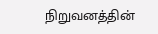நிறுவனத்தின்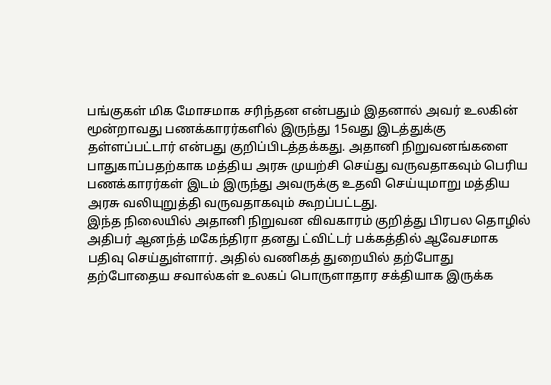பங்குகள் மிக மோசமாக சரிந்தன என்பதும் இதனால் அவர் உலகின் மூன்றாவது பணக்காரர்களில் இருந்து 15வது இடத்துக்கு தள்ளப்பட்டார் என்பது குறிப்பிடத்தக்கது. அதானி நிறுவனங்களை பாதுகாப்பதற்காக மத்திய அரசு முயற்சி செய்து வருவதாகவும் பெரிய பணக்காரர்கள் இடம் இருந்து அவருக்கு உதவி செய்யுமாறு மத்திய அரசு வலியுறுத்தி வருவதாகவும் கூறப்பட்டது.
இந்த நிலையில் அதானி நிறுவன விவகாரம் குறித்து பிரபல தொழில் அதிபர் ஆனந்த் மகேந்திரா தனது ட்விட்டர் பக்கத்தில் ஆவேசமாக பதிவு செய்துள்ளார். அதில் வணிகத் துறையில் தற்போது தற்போதைய சவால்கள் உலகப் பொருளாதார சக்தியாக இருக்க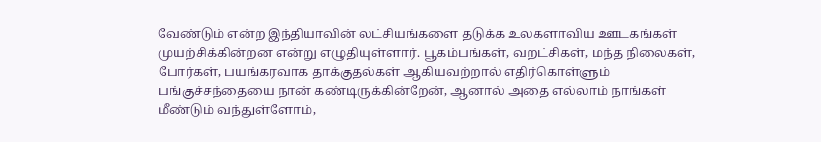வேண்டும் என்ற இந்தியாவின் லட்சியங்களை தடுக்க உலகளாவிய ஊடகங்கள் முயற்சிக்கின்றன என்று எழுதியுள்ளார். பூகம்பங்கள், வறட்சிகள், மந்த நிலைகள், போர்கள், பயங்கரவாக தாக்குதல்கள் ஆகியவற்றால் எதிர்கொள்ளும் பங்குச்சந்தையை நான் கண்டிருக்கின்றேன், ஆனால் அதை எல்லாம் நாங்கள் மீண்டும் வந்துள்ளோம்,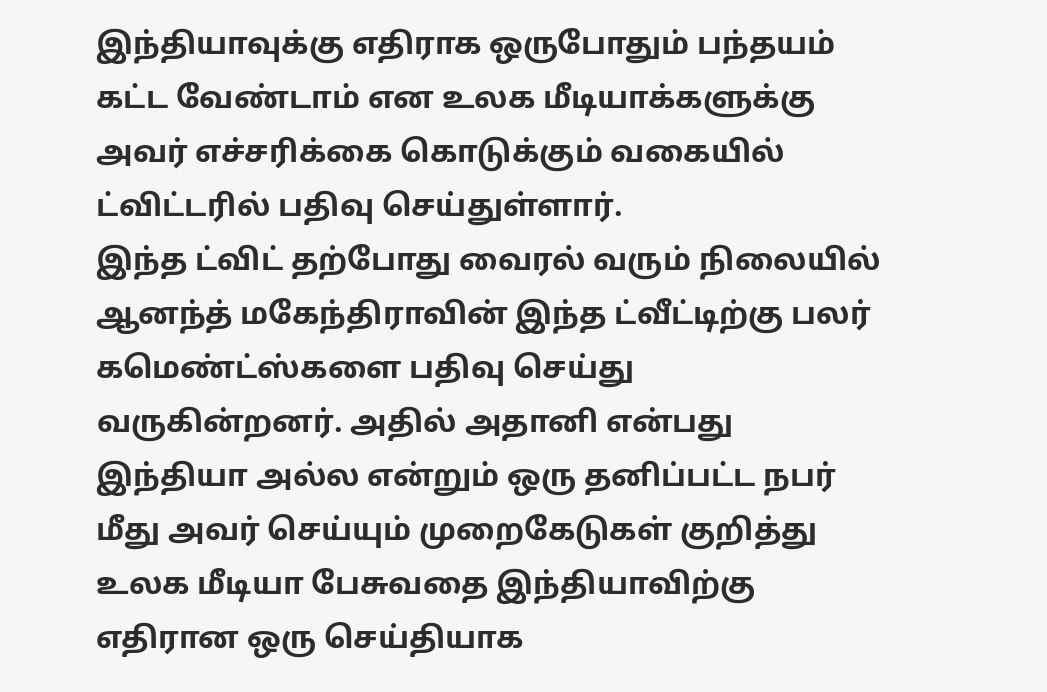இந்தியாவுக்கு எதிராக ஒருபோதும் பந்தயம் கட்ட வேண்டாம் என உலக மீடியாக்களுக்கு அவர் எச்சரிக்கை கொடுக்கும் வகையில் ட்விட்டரில் பதிவு செய்துள்ளார்.
இந்த ட்விட் தற்போது வைரல் வரும் நிலையில் ஆனந்த் மகேந்திராவின் இந்த ட்வீட்டிற்கு பலர் கமெண்ட்ஸ்களை பதிவு செய்து வருகின்றனர். அதில் அதானி என்பது இந்தியா அல்ல என்றும் ஒரு தனிப்பட்ட நபர் மீது அவர் செய்யும் முறைகேடுகள் குறித்து உலக மீடியா பேசுவதை இந்தியாவிற்கு எதிரான ஒரு செய்தியாக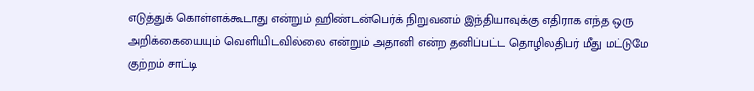எடுத்துக் கொள்ளக்கூடாது என்றும் ஹிண்டன்பெர்க் நிறுவனம் இந்தியாவுக்கு எதிராக எந்த ஒரு அறிக்கையையும் வெளியிடவில்லை என்றும் அதானி என்ற தனிப்பட்ட தொழிலதிபர் மீது மட்டுமே குற்றம் சாட்டி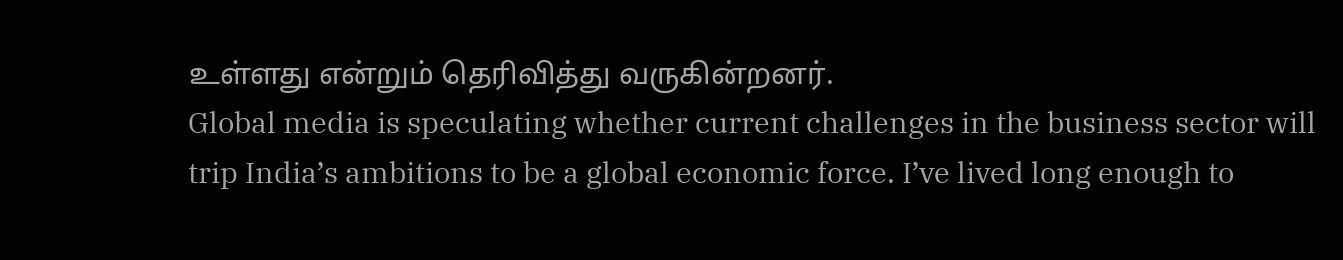உள்ளது என்றும் தெரிவித்து வருகின்றனர்.
Global media is speculating whether current challenges in the business sector will trip India’s ambitions to be a global economic force. I’ve lived long enough to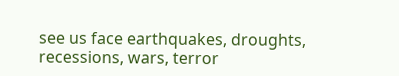see us face earthquakes, droughts, recessions, wars, terror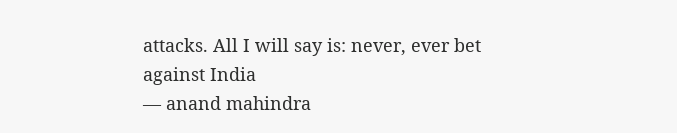attacks. All I will say is: never, ever bet against India
— anand mahindra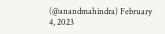(@anandmahindra) February 4, 2023